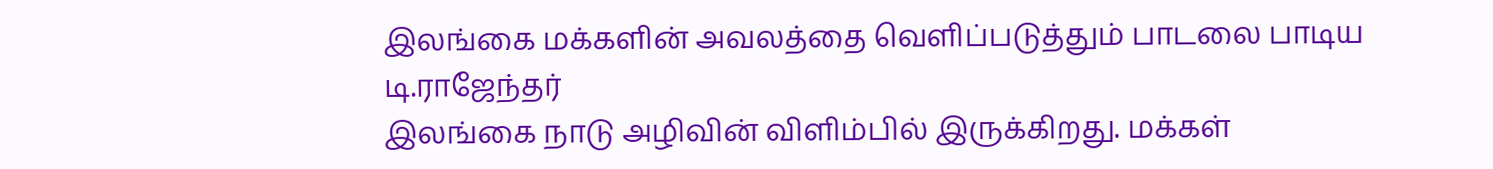இலங்கை மக்களின் அவலத்தை வெளிப்படுத்தும் பாடலை பாடிய டி.ராஜேந்தர்
இலங்கை நாடு அழிவின் விளிம்பில் இருக்கிறது. மக்கள்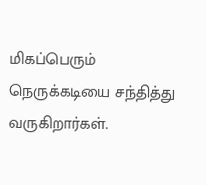மிகப்பெரும் நெருக்கடியை சந்தித்து வருகிறார்கள்.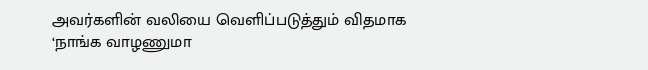அவர்களின் வலியை வெளிப்படுத்தும் விதமாக ‘நாங்க வாழணுமா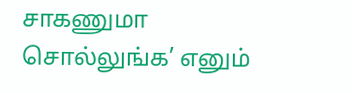சாகணுமா சொல்லுங்க’ எனும்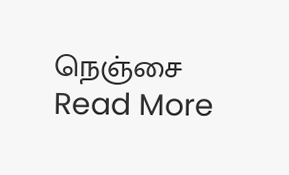நெஞ்சை
Read More